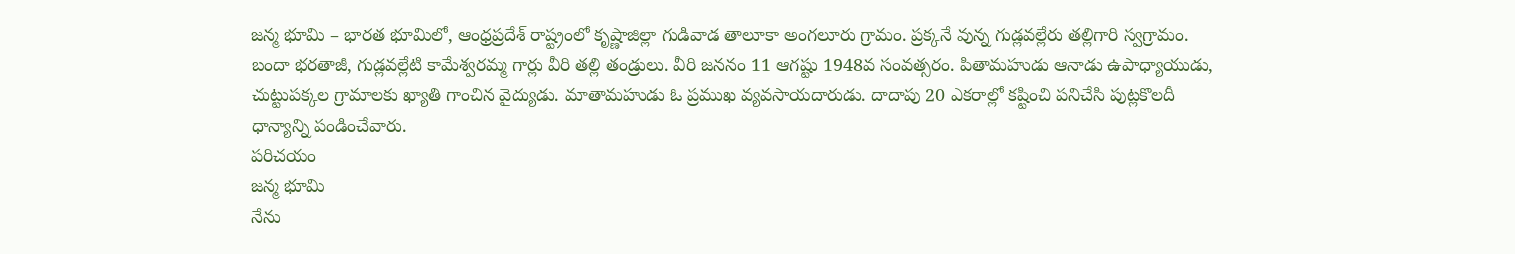జన్మ భూమి – భారత భూమిలో, ఆంధ్రప్రదేశ్ రాష్ట్రంలో కృష్ణాజిల్లా గుడివాడ తాలూకా అంగలూరు గ్రామం. ప్రక్కనే వున్న గుడ్లవల్లేరు తల్లిగారి స్వగ్రామం. బందా భరతాజీ, గుడ్లవల్లేటి కామేశ్వరమ్మ గార్లు వీరి తల్లి తండ్రులు. వీరి జననం 11 ఆగష్టు 1948వ సంవత్సరం. పితామహుడు ఆనాడు ఉపాధ్యాయుడు, చుట్టుపక్కల గ్రామాలకు ఖ్యాతి గాంచిన వైద్యుడు. మాతామహుడు ఓ ప్రముఖ వ్యవసాయదారుడు. దాదాపు 20 ఎకరాల్లో కష్టించి పనిచేసి పుట్లకొలదీ ధాన్యాన్ని పండించేవారు.
పరిచయం
జన్మ భూమి
నేను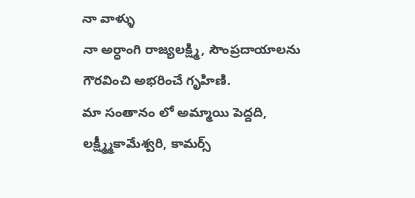నా వాళ్ళు
నా అర్ధాంగి రాజ్యలక్ష్మి, సౌంప్రదాయాలను గౌరవించి అభరించే గృహిణి.
మా సంతానం లో అమ్మాయి పెద్దది, లక్ష్మ్మీకామేశ్వరి, కామర్స్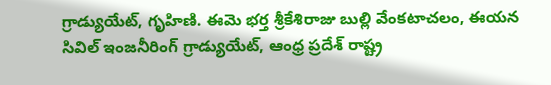గ్రాడ్యుయేట్, గృహిణి. ఈమె భర్త శ్రీకేశిరాజు బుల్లి వేంకటాచలం, ఈయన సివిల్ ఇంజనీరింగ్ గ్రాడ్యుయేట్, ఆంధ్ర ప్రదేశ్ రాష్ట్ర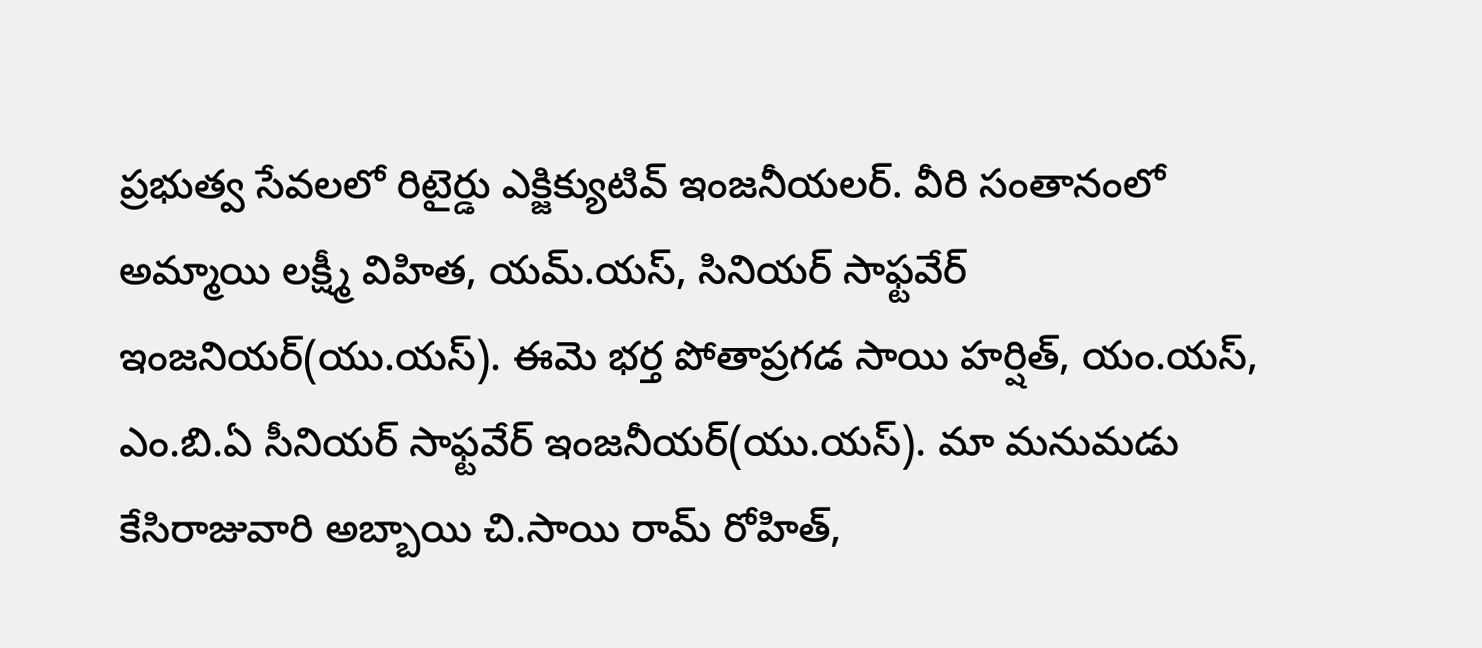ప్రభుత్వ సేవలలో రిటైర్డు ఎక్జిక్యుటివ్ ఇంజనీయలర్. వీరి సంతానంలో అమ్మాయి లక్ష్మీ విహిత, యమ్.యస్, సినియర్ సాఫ్టవేర్ ఇంజనియర్(యు.యస్). ఈమె భర్త పోతాప్రగడ సాయి హర్షిత్, యం.యస్, ఎం.బి.ఏ సీనియర్ సాఫ్టవేర్ ఇంజనీయర్(యు.యస్). మా మనుమడు కేసిరాజువారి అబ్బాయి చి.సాయి రామ్ రోహిత్,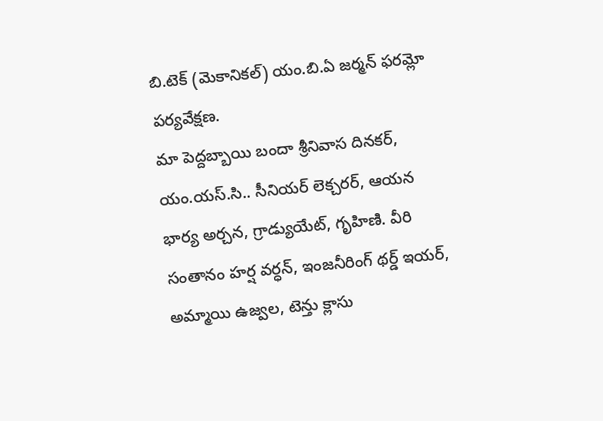బి.టెక్ (మెకానికల్) యం.బి.ఏ జర్మన్ ఫరమ్లో పర్యవేక్షణ.
మా పెద్దబ్బాయి బందా శ్రీనివాస దినకర్, యం.యస్.సి.. సీనియర్ లెక్చరర్, ఆయన భార్య అర్చన, గ్రాడ్యుయేట్, గృహిణి. వీరి సంతానం హర్ష వర్ధన్, ఇంజనీరింగ్ థర్డ్ ఇయర్, అమ్మాయి ఉజ్వల, టెన్తు క్లాసు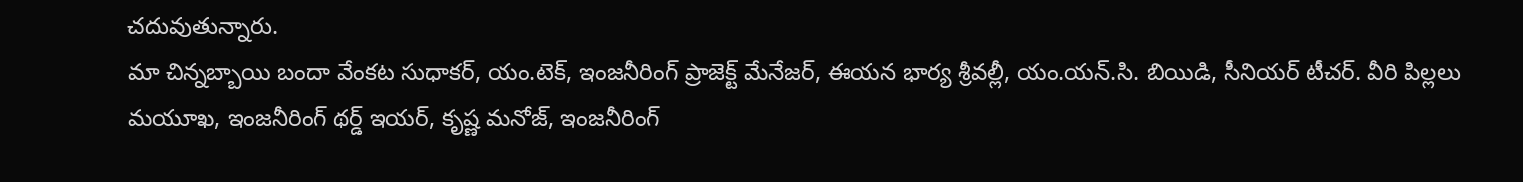చదువుతున్నారు.
మా చిన్నబ్బాయి బందా వేంకట సుధాకర్, యం.టెక్, ఇంజనీరింగ్ ప్రాజెక్ట్ మేనేజర్, ఈయన భార్య శ్రీవల్లీ, యం.యన్.సి. బియిడి, సీనియర్ టీచర్. వీరి పిల్లలు మయూఖ, ఇంజనీరింగ్ థర్డ్ ఇయర్, కృష్ణ మనోజ్, ఇంజనీరింగ్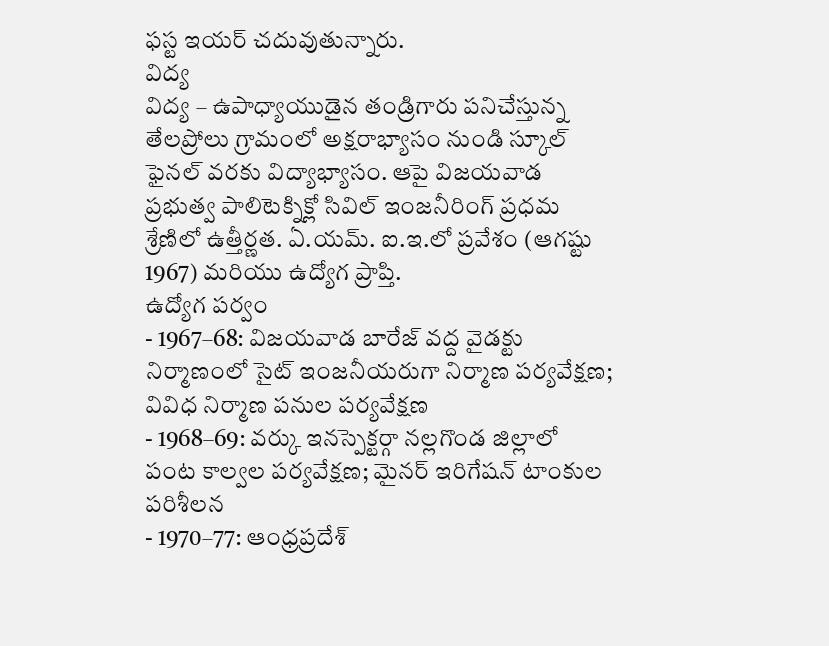ఫస్ట ఇయర్ చదువుతున్నారు.
విద్య
విద్య – ఉపాధ్యాయుడైన తండ్రిగారు పనిచేస్తున్న తేలప్రోలు గ్రామంలో అక్షరాభ్యాసం నుండి స్కూల్ ఫైనల్ వరకు విద్యాభ్యాసం. ఆపై విజయవాడ ప్రభుత్వ పాలిటెక్నిక్లో సివిల్ ఇంజనీరింగ్ ప్రధమ శ్రేణిలో ఉత్తీర్ణత. ఏ.యమ్. ఐ.ఇ.లో ప్రవేశం (ఆగష్టు 1967) మరియు ఉద్యోగ ప్రాప్తి.
ఉద్యోగ పర్వం
- 1967–68: విజయవాడ బారేజ్ వద్ద వైడక్టు నిర్మాణంలో సైట్ ఇంజనీయరుగా నిర్మాణ పర్యవేక్షణ; వివిధ నిర్మాణ పనుల పర్యవేక్షణ
- 1968–69: వర్కు ఇనస్పెక్టర్గా నల్లగొండ జిల్లాలో పంట కాల్వల పర్యవేక్షణ; మైనర్ ఇరిగేషన్ టాంకుల పరిశీలన
- 1970–77: ఆంధ్రప్రదేశ్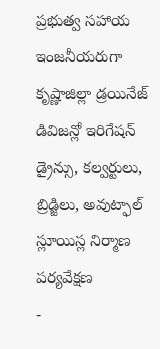ప్రభుత్వ సహాయ ఇంజనీయరుగా కృష్ణాజిల్లా డ్రయినేజ్ డివిజన్లో ఇరిగేషన్ డ్రైన్సు, కల్వర్టులు, బ్రిడ్జిలు, అవుట్ఫాల్ స్లూయిస్ల నిర్మాణ పర్యవేక్షణ
-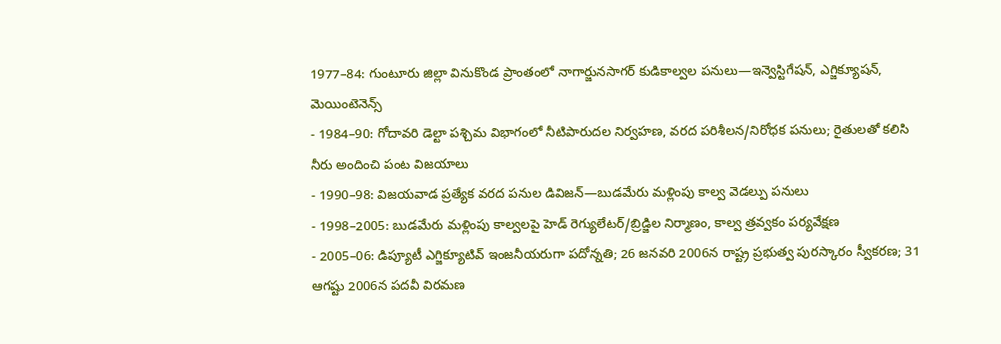1977–84: గుంటూరు జిల్లా వినుకొండ ప్రాంతంలో నాగార్జునసాగర్ కుడికాల్వల పనులు—ఇన్వెస్టిగేషన్, ఎగ్జిక్యూషన్, మెయింటెనెన్స్
- 1984–90: గోదావరి డెల్టా పశ్చిమ విభాగంలో నీటిపారుదల నిర్వహణ, వరద పరిశీలన/నిరోధక పనులు; రైతులతో కలిసి నీరు అందించి పంట విజయాలు
- 1990–98: విజయవాడ ప్రత్యేక వరద పనుల డివిజన్—బుడమేరు మళ్లింపు కాల్వ వెడల్పు పనులు
- 1998–2005: బుడమేరు మళ్లింపు కాల్వలపై హెడ్ రెగ్యులేటర్/బ్రిడ్జిల నిర్మాణం, కాల్వ త్రవ్వకం పర్యవేక్షణ
- 2005–06: డిప్యూటీ ఎగ్జిక్యూటివ్ ఇంజనీయరుగా పదోన్నతి; 26 జనవరి 2006న రాష్ట్ర ప్రభుత్వ పురస్కారం స్వీకరణ; 31 ఆగష్టు 2006న పదవీ విరమణ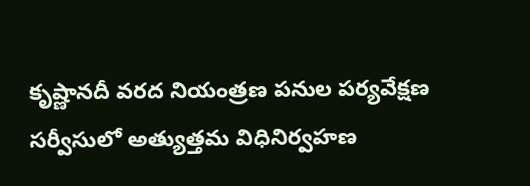కృష్ణానదీ వరద నియంత్రణ పనుల పర్యవేక్షణ సర్వీసులో అత్యుత్తమ విధినిర్వహణ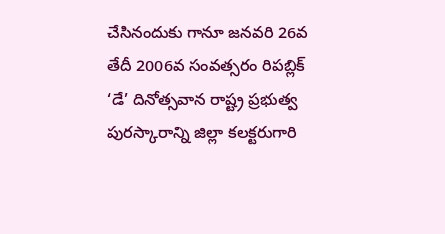చేసినందుకు గానూ జనవరి 26వ తేదీ 2006వ సంవత్సరం రిపబ్లిక్ ‘డే’ దినోత్సవాన రాష్ట్ర ప్రభుత్వ పురస్కారాన్ని జిల్లా కలక్టరుగారి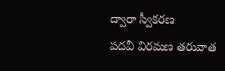ద్వారా స్వీకరణ
పదవీ విరమణ తరువాత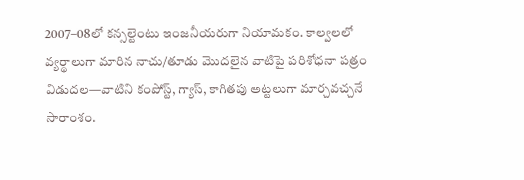2007–08లో కన్సల్టెంటు ఇంజనీయరుగా నియామకం. కాల్వలలో వ్యర్థాలుగా మారిన నాచు/తూడు మొదలైన వాటిపై పరిశోధనా పత్రం విడుదల—వాటిని కంపోస్ట్, గ్యాస్, కాగితపు అట్టలుగా మార్చవచ్చనే సారాంశం.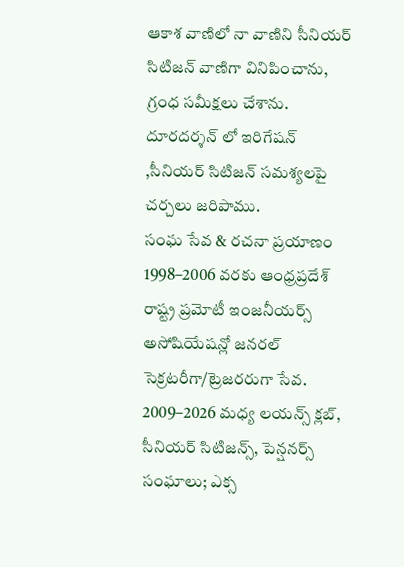ఆకాశ వాణిలో నా వాణిని సీనియర్ సిటిజన్ వాణిగా వినిపించాను, గ్రంధ సమీక్షలు చేశాను. దూరదర్శన్ లో ఇరిగేషన్ ,సీనియర్ సిటిజన్ సమశ్యలపై చర్చలు జరిపాము.
సంఘ సేవ & రచనా ప్రయాణం
1998–2006 వరకు ఆంధ్రప్రదేశ్ రాష్ట్ర ప్రమోటీ ఇంజనీయర్స్ అసోషియేషన్లో జనరల్ సెక్రటరీగా/ట్రెజరరుగా సేవ. 2009–2026 మధ్య లయన్స్ క్లబ్, సీనియర్ సిటిజన్స్, పెన్షనర్స్ సంఘాలు; ఎక్స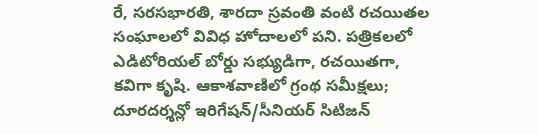రే, సరసభారతి, శారదా స్రవంతి వంటి రచయితల సంఘాలలో వివిధ హోదాలలో పని. పత్రికలలో ఎడిటోరియల్ బోర్డు సభ్యుడిగా, రచయితగా, కవిగా కృషి. ఆకాశవాణిలో గ్రంథ సమీక్షలు; దూరదర్శన్లో ఇరిగేషన్/సీనియర్ సిటిజన్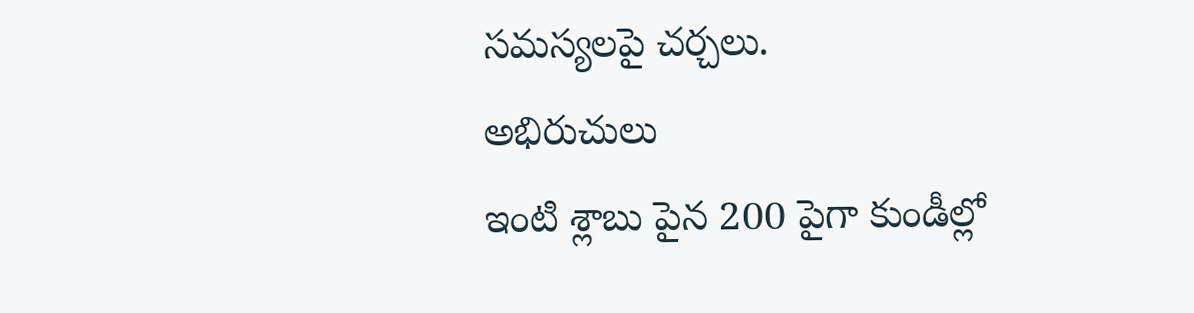సమస్యలపై చర్చలు.
అభిరుచులు
ఇంటి శ్లాబు పైన 200 పైగా కుండీల్లో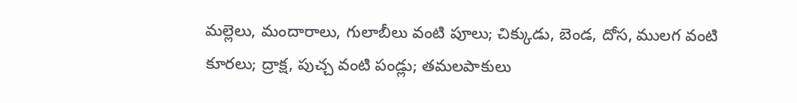మల్లెలు, మందారాలు, గులాబీలు వంటి పూలు; చిక్కుడు, బెండ, దోస, ములగ వంటి కూరలు; ద్రాక్ష, పుచ్చ వంటి పండ్లు; తమలపాకులు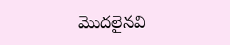మొదలైనవి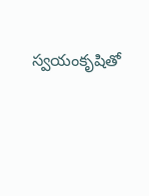స్వయంకృషితో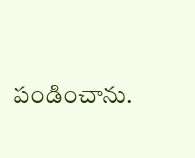పండించాను.